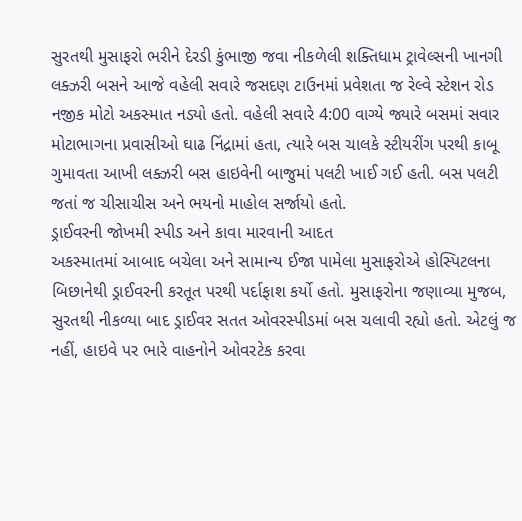સુરતથી મુસાફરો ભરીને દેરડી કુંભાજી જવા નીકળેલી શક્તિધામ ટ્રાવેલ્સની ખાનગી લક્ઝરી બસને આજે વહેલી સવારે જસદણ ટાઉનમાં પ્રવેશતા જ રેલ્વે સ્ટેશન રોડ નજીક મોટો અકસ્માત નડ્યો હતો. વહેલી સવારે 4:00 વાગ્યે જ્યારે બસમાં સવાર મોટાભાગના પ્રવાસીઓ ઘાઢ નિંદ્રામાં હતા, ત્યારે બસ ચાલકે સ્ટીયરીંગ પરથી કાબૂ ગુમાવતા આખી લક્ઝરી બસ હાઇવેની બાજુમાં પલટી ખાઈ ગઈ હતી. બસ પલટી જતાં જ ચીસાચીસ અને ભયનો માહોલ સર્જાયો હતો.
ડ્રાઈવરની જોખમી સ્પીડ અને કાવા મારવાની આદત
અકસ્માતમાં આબાદ બચેલા અને સામાન્ય ઈજા પામેલા મુસાફરોએ હોસ્પિટલના બિછાનેથી ડ્રાઈવરની કરતૂત પરથી પર્દાફાશ કર્યો હતો. મુસાફરોના જણાવ્યા મુજબ, સુરતથી નીકળ્યા બાદ ડ્રાઈવર સતત ઓવરસ્પીડમાં બસ ચલાવી રહ્યો હતો. એટલું જ નહીં, હાઇવે પર ભારે વાહનોને ઓવરટેક કરવા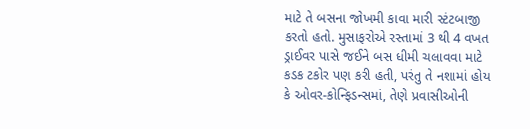માટે તે બસના જોખમી કાવા મારી સ્ટંટબાજી કરતો હતો. મુસાફરોએ રસ્તામાં 3 થી 4 વખત ડ્રાઈવર પાસે જઈને બસ ધીમી ચલાવવા માટે કડક ટકોર પણ કરી હતી, પરંતુ તે નશામાં હોય કે ઓવર-કોન્ફિડન્સમાં, તેણે પ્રવાસીઓની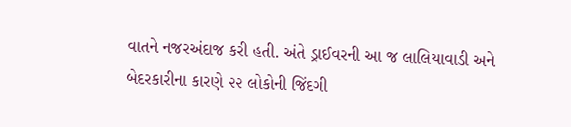વાતને નજરઅંદાજ કરી હતી. અંતે ડ્રાઈવરની આ જ લાલિયાવાડી અને બેદરકારીના કારણે ૨૨ લોકોની જિંદગી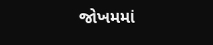જોખમમાં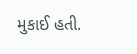મુકાઈ હતી.